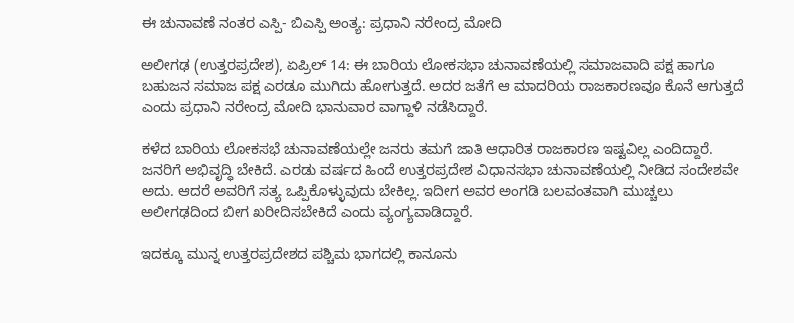ಈ ಚುನಾವಣೆ ನಂತರ ಎಸ್ಪಿ- ಬಿಎಸ್ಪಿ ಅಂತ್ಯ: ಪ್ರಧಾನಿ ನರೇಂದ್ರ ಮೋದಿ

ಅಲೀಗಢ (ಉತ್ತರಪ್ರದೇಶ), ಏಪ್ರಿಲ್ 14: ಈ ಬಾರಿಯ ಲೋಕಸಭಾ ಚುನಾವಣೆಯಲ್ಲಿ ಸಮಾಜವಾದಿ ಪಕ್ಷ ಹಾಗೂ ಬಹುಜನ ಸಮಾಜ ಪಕ್ಷ ಎರಡೂ ಮುಗಿದು ಹೋಗುತ್ತದೆ. ಅದರ ಜತೆಗೆ ಆ ಮಾದರಿಯ ರಾಜಕಾರಣವೂ ಕೊನೆ ಆಗುತ್ತದೆ ಎಂದು ಪ್ರಧಾನಿ ನರೇಂದ್ರ ಮೋದಿ ಭಾನುವಾರ ವಾಗ್ದಾಳಿ ನಡೆಸಿದ್ದಾರೆ.

ಕಳೆದ ಬಾರಿಯ ಲೋಕಸಭೆ ಚುನಾವಣೆಯಲ್ಲೇ ಜನರು ತಮಗೆ ಜಾತಿ ಆಧಾರಿತ ರಾಜಕಾರಣ ಇಷ್ಟವಿಲ್ಲ ಎಂದಿದ್ದಾರೆ. ಜನರಿಗೆ ಅಭಿವೃದ್ಧಿ ಬೇಕಿದೆ. ಎರಡು ವರ್ಷದ ಹಿಂದೆ ಉತ್ತರಪ್ರದೇಶ ವಿಧಾನಸಭಾ ಚುನಾವಣೆಯಲ್ಲಿ ನೀಡಿದ ಸಂದೇಶವೇ ಅದು. ಆದರೆ ಅವರಿಗೆ ಸತ್ಯ ಒಪ್ಪಿಕೊಳ್ಳುವುದು ಬೇಕಿಲ್ಲ. ಇದೀಗ ಅವರ ಅಂಗಡಿ ಬಲವಂತವಾಗಿ ಮುಚ್ಚಲು ಅಲೀಗಢದಿಂದ ಬೀಗ ಖರೀದಿಸಬೇಕಿದೆ ಎಂದು ವ್ಯಂಗ್ಯವಾಡಿದ್ದಾರೆ.

ಇದಕ್ಕೂ ಮುನ್ನ ಉತ್ತರಪ್ರದೇಶದ ಪಶ್ಚಿಮ ಭಾಗದಲ್ಲಿ ಕಾನೂನು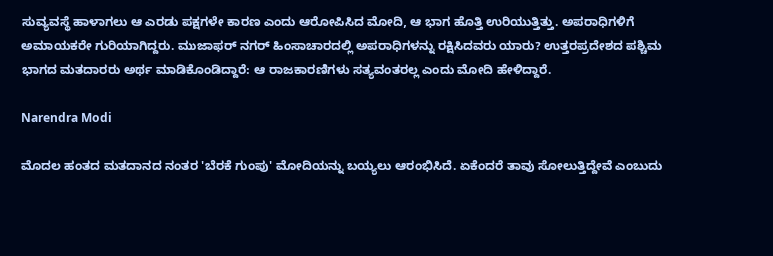ಸುವ್ಯವಸ್ಥೆ ಹಾಳಾಗಲು ಆ ಎರಡು ಪಕ್ಷಗಳೇ ಕಾರಣ ಎಂದು ಆರೋಪಿಸಿದ ಮೋದಿ, ಆ ಭಾಗ ಹೊತ್ತಿ ಉರಿಯುತ್ತಿತ್ತು. ಅಪರಾಧಿಗಳಿಗೆ ಅಮಾಯಕರೇ ಗುರಿಯಾಗಿದ್ದರು. ಮುಜಾಫರ್ ನಗರ್ ಹಿಂಸಾಚಾರದಲ್ಲಿ ಅಪರಾಧಿಗಳನ್ನು ರಕ್ಷಿಸಿದವರು ಯಾರು? ಉತ್ತರಪ್ರದೇಶದ ಪಶ್ಚಿಮ ಭಾಗದ ಮತದಾರರು ಅರ್ಥ ಮಾಡಿಕೊಂಡಿದ್ದಾರೆ: ಆ ರಾಜಕಾರಣಿಗಳು ಸತ್ಯವಂತರಲ್ಲ ಎಂದು ಮೋದಿ ಹೇಳಿದ್ದಾರೆ.

Narendra Modi

ಮೊದಲ ಹಂತದ ಮತದಾನದ ನಂತರ 'ಬೆರಕೆ ಗುಂಪು' ಮೋದಿಯನ್ನು ಬಯ್ಯಲು ಆರಂಭಿಸಿದೆ. ಏಕೆಂದರೆ ತಾವು ಸೋಲುತ್ತಿದ್ದೇವೆ ಎಂಬುದು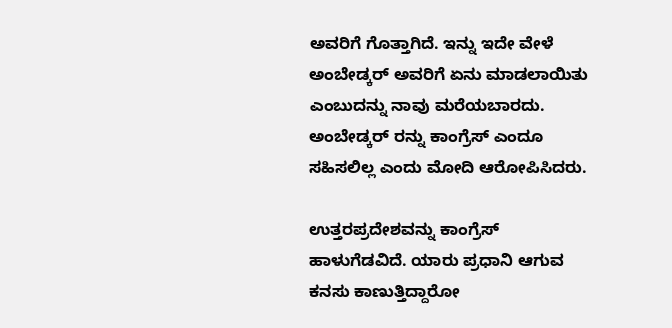ಅವರಿಗೆ ಗೊತ್ತಾಗಿದೆ. ಇನ್ನು ಇದೇ ವೇಳೆ ಅಂಬೇಡ್ಕರ್ ಅವರಿಗೆ ಏನು ಮಾಡಲಾಯಿತು ಎಂಬುದನ್ನು ನಾವು ಮರೆಯಬಾರದು. ಅಂಬೇಡ್ಕರ್ ರನ್ನು ಕಾಂಗ್ರೆಸ್ ಎಂದೂ ಸಹಿಸಲಿಲ್ಲ ಎಂದು ಮೋದಿ ಆರೋಪಿಸಿದರು.

ಉತ್ತರಪ್ರದೇಶವನ್ನು ಕಾಂಗ್ರೆಸ್ ಹಾಳುಗೆಡವಿದೆ. ಯಾರು ಪ್ರಧಾನಿ ಆಗುವ ಕನಸು ಕಾಣುತ್ತಿದ್ದಾರೋ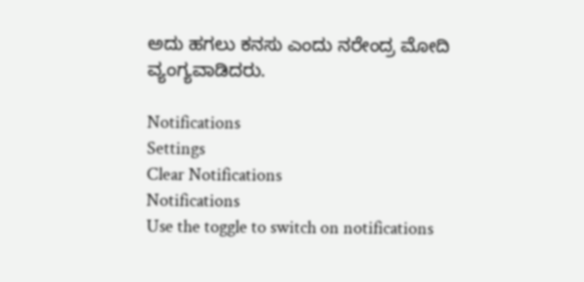ಅದು ಹಗಲು ಕನಸು ಎಂದು ನರೇಂದ್ರ ಮೋದಿ ವ್ಯಂಗ್ಯವಾಡಿದರು.

Notifications
Settings
Clear Notifications
Notifications
Use the toggle to switch on notifications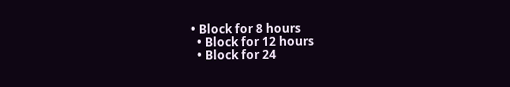• Block for 8 hours
  • Block for 12 hours
  • Block for 24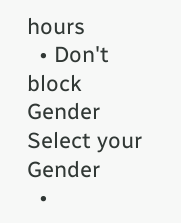hours
  • Don't block
Gender
Select your Gender
  •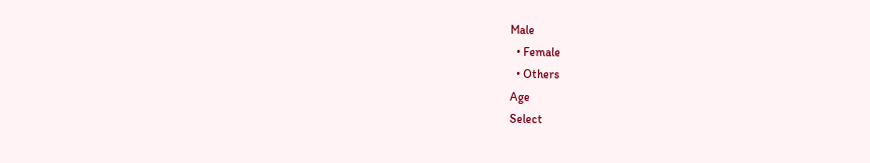Male
  • Female
  • Others
Age
Select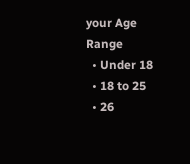your Age Range
  • Under 18
  • 18 to 25
  • 26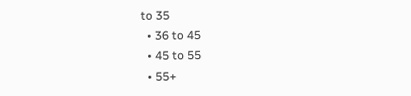to 35
  • 36 to 45
  • 45 to 55
  • 55+